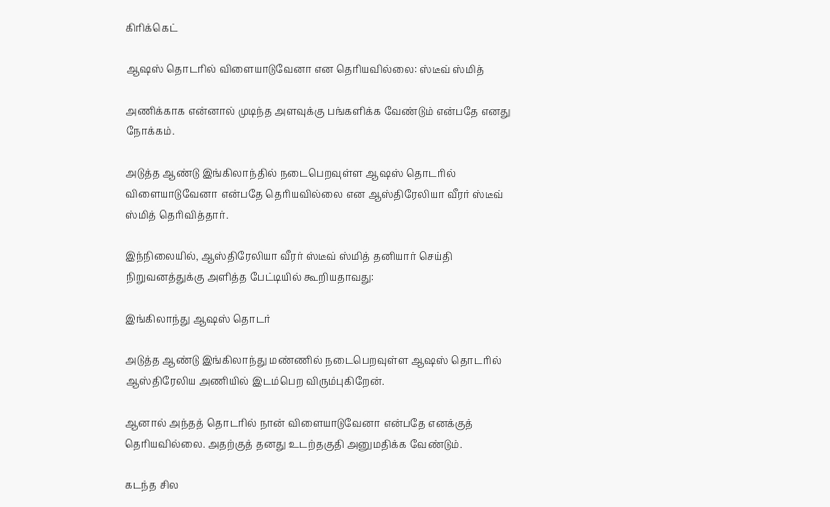கிரிக்கெட்

ஆஷஸ் தொடரில் விளையாடுவேனா என தெரியவில்லை: ஸ்டீவ் ஸ்மித்

அணிக்காக என்னால் முடிந்த அளவுக்கு பங்களிக்க வேண்டும் என்பதே எனது நோக்கம்.

அடுத்த ஆண்டு இங்கிலாந்தில் நடைபெறவுள்ள ஆஷஸ் தொடரில் விளையாடுவேனா என்பதே தெரியவில்லை என ஆஸ்திரேலியா வீரர் ஸ்டீவ் ஸ்மித் தெரிவித்தார்.

இந்நிலையில், ஆஸ்திரேலியா வீரர் ஸ்டீவ் ஸ்மித் தனியார் செய்தி நிறுவனத்துக்கு அளித்த பேட்டியில் கூறியதாவது:

இங்கிலாந்து ஆஷஸ் தொடர்

அடுத்த ஆண்டு இங்கிலாந்து மண்ணில் நடைபெறவுள்ள ஆஷஸ் தொடரில் ஆஸ்திரேலிய அணியில் இடம்பெற விரும்புகிறேன்.

ஆனால் அந்தத் தொடரில் நான் விளையாடுவேனா என்பதே எனக்குத் தெரியவில்லை. அதற்குத் தனது உடற்தகுதி அனுமதிக்க வேண்டும்.

கடந்த சில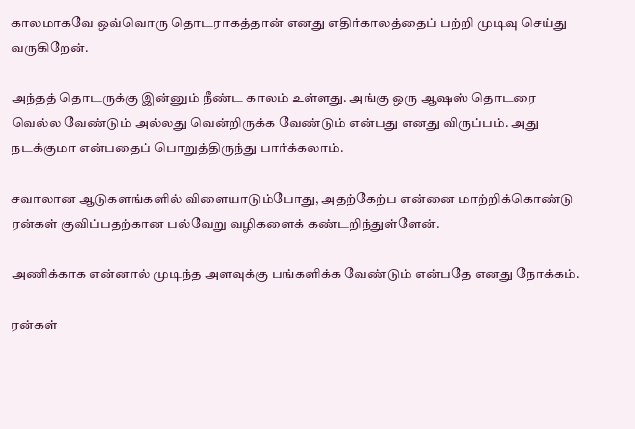காலமாகவே ஒவ்வொரு தொடராகத்தான் எனது எதிர்காலத்தைப் பற்றி முடிவு செய்து வருகிறேன்.

அந்தத் தொடருக்கு இன்னும் நீண்ட காலம் உள்ளது. அங்கு ஒரு ஆஷஸ் தொடரை வெல்ல வேண்டும் அல்லது வென்றிருக்க வேண்டும் என்பது எனது விருப்பம். அது நடக்குமா என்பதைப் பொறுத்திருந்து பார்க்கலாம்.

சவாலான ஆடுகளங்களில் விளையாடும்போது, அதற்கேற்ப என்னை மாற்றிக்கொண்டு ரன்கள் குவிப்பதற்கான பல்வேறு வழிகளைக் கண்டறிந்துள்ளேன்.

அணிக்காக என்னால் முடிந்த அளவுக்கு பங்களிக்க வேண்டும் என்பதே எனது நோக்கம்.

ரன்கள்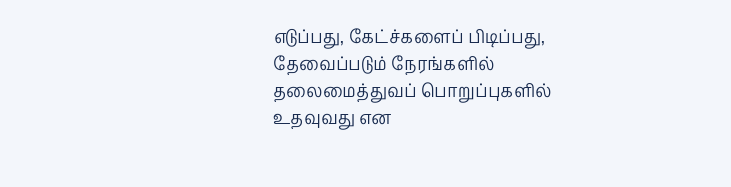எடுப்பது, கேட்ச்களைப் பிடிப்பது, தேவைப்படும் நேரங்களில் தலைமைத்துவப் பொறுப்புகளில் உதவுவது என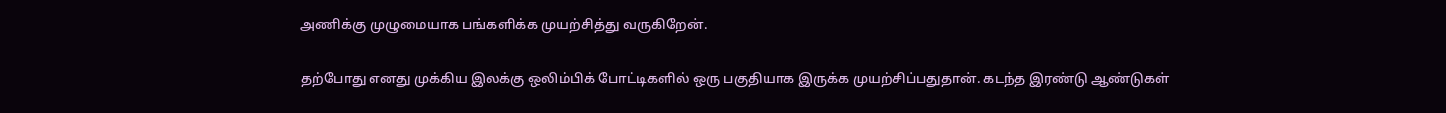அணிக்கு முழுமையாக பங்களிக்க முயற்சித்து வருகிறேன்.

தற்போது எனது முக்கிய இலக்கு ஒலிம்பிக் போட்டிகளில் ஒரு பகுதியாக இருக்க முயற்சிப்பதுதான். கடந்த இரண்டு ஆண்டுகள்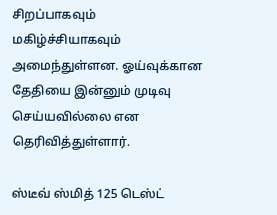சிறப்பாகவும் மகிழ்ச்சியாகவும் அமைந்துள்ளன. ஓய்வுக்கான தேதியை இன்னும் முடிவு செய்யவில்லை என தெரிவித்துள்ளார்.

ஸ்டீவ் ஸ்மித் 125 டெஸ்ட்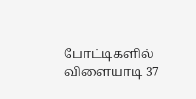போட்டிகளில் விளையாடி 37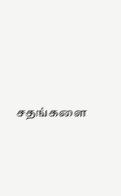சதங்களை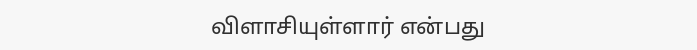விளாசியுள்ளார் என்பது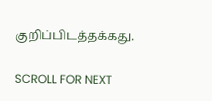குறிப்பிடத்தக்கது.

SCROLL FOR NEXT